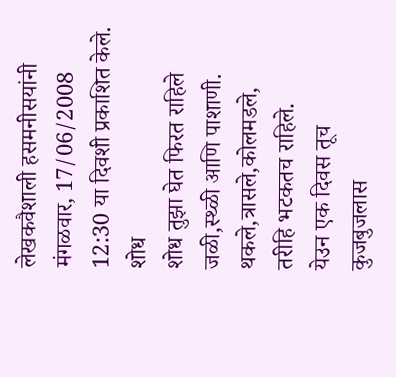लेखकवैशाली हसमनीसयांनी मंगळवार, 17/06/2008 12:30 या दिवशी प्रकाशित केले.
शोध
शोध तुझा घेत फिरत राहिले
जळी,स्थ्ळी आणि पाशाणी.
थकले,त्रासले,कोलमडले,
तरीहि भटकतच राहिले.
येउन एक दिवस तूच
कुजबुजलास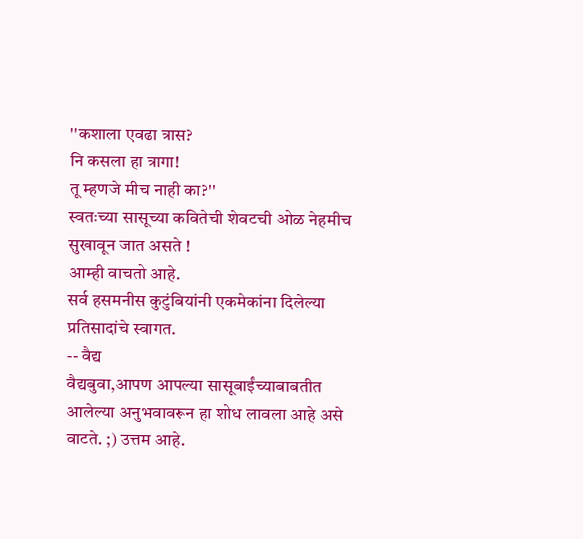''कशाला एवढा त्रास?
नि कसला हा त्रागा!
तू म्हणजे मीच नाही का?''
स्वतःच्या सासूच्या कवितेची शेवटची ओळ नेहमीच सुखावून जात असते !
आम्ही वाचतो आहे.
सर्व हसमनीस कुटुंबियांनी एकमेकांना दिलेल्या प्रतिसादांचे स्वागत.
-- वैद्य
वैद्यबुवा,आपण आपल्या सासूबाईंच्याबाबतीत आलेल्या अनुभवावरून हा शोध लावला आहे असे वाटते. ;) उत्तम आहे.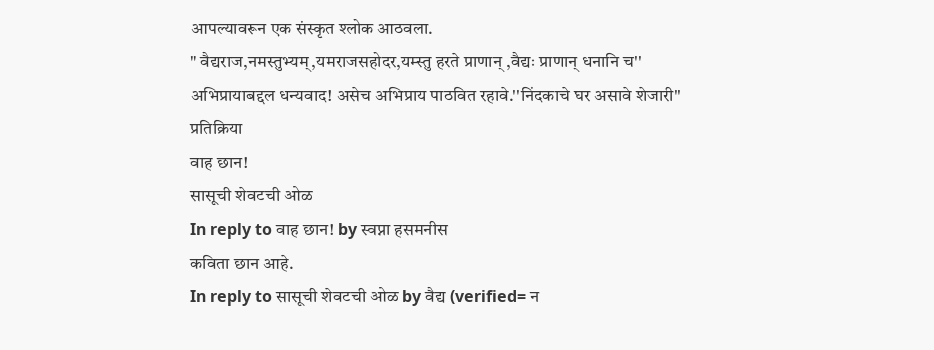आपल्यावरून एक संस्कृत श्लोक आठवला.
" वैद्यराज,नमस्तुभ्यम्,यमराजसहोदर,यम्स्तु हरते प्राणान् ,वैद्यः प्राणान् धनानि च''
अभिप्रायाबद्दल धन्यवाद! असेच अभिप्राय पाठवित रहावे.''निंदकाचे घर असावे शेजारी''
प्रतिक्रिया
वाह छान!
सासूची शेवटची ओळ
In reply to वाह छान! by स्वप्ना हसमनीस
कविता छान आहे.
In reply to सासूची शेवटची ओळ by वैद्य (verified= न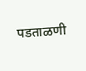पडताळणी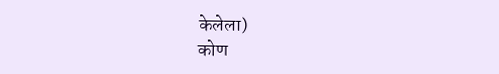केलेला)
कोण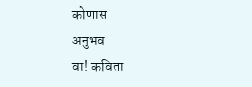कोणास
अनुभव
वा! कविता